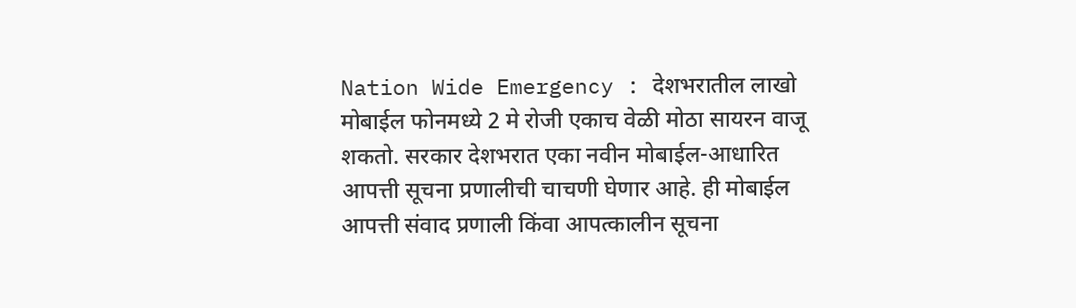Nation Wide Emergency : देशभरातील लाखो मोबाईल फोनमध्ये 2 मे रोजी एकाच वेळी मोठा सायरन वाजू शकतो. सरकार देशभरात एका नवीन मोबाईल-आधारित आपत्ती सूचना प्रणालीची चाचणी घेणार आहे. ही मोबाईल आपत्ती संवाद प्रणाली किंवा आपत्कालीन सूचना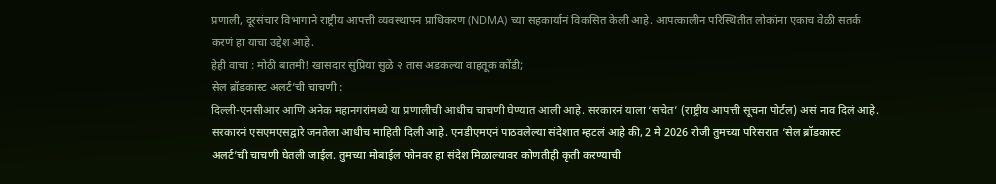प्रणाली, दूरसंचार विभागाने राष्ट्रीय आपत्ती व्यवस्थापन प्राधिकरण (NDMA) च्या सहकार्यानं विकसित केली आहे. आपत्कालीन परिस्थितीत लोकांना एकाच वेळी सतर्क करणं हा याचा उद्देश आहे.
हेही वाचा : मोठी बातमी! खासदार सुप्रिया सुळे २ तास अडकल्या वाहतूक कोंडी;
सेल ब्रॉडकास्ट अलर्ट’ची चाचणी :
दिल्ली-एनसीआर आणि अनेक महानगरांमध्ये या प्रणालीची आधीच चाचणी घेण्यात आली आहे. सरकारनं याला ‘सचेत’ (राष्ट्रीय आपत्ती सूचना पोर्टल) असं नाव दिलं आहे. सरकारनं एसएमएसद्वारे जनतेला आधीच माहिती दिली आहे. एनडीएमएनं पाठवलेल्या संदेशात म्हटलं आहे की, 2 मे 2026 रोजी तुमच्या परिसरात ‘सेल ब्रॉडकास्ट अलर्ट’ची चाचणी घेतली जाईल. तुमच्या मोबाईल फोनवर हा संदेश मिळाल्यावर कोणतीही कृती करण्याची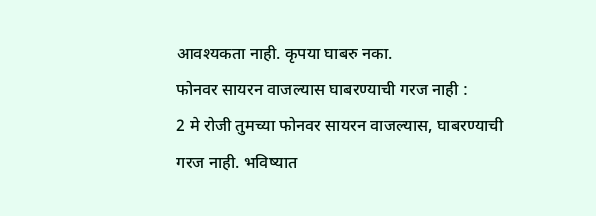आवश्यकता नाही. कृपया घाबरु नका.
फोनवर सायरन वाजल्यास घाबरण्याची गरज नाही :
2 मे रोजी तुमच्या फोनवर सायरन वाजल्यास, घाबरण्याची गरज नाही. भविष्यात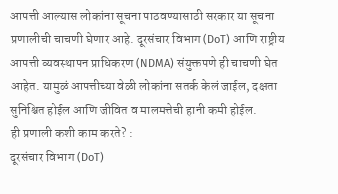आपत्ती आल्यास लोकांना सूचना पाठवण्यासाठी सरकार या सूचना प्रणालीची चाचणी घेणार आहे. दूरसंचार विभाग (DoT) आणि राष्ट्रीय आपत्ती व्यवस्थापन प्राधिकरण (NDMA) संयुक्तपणे ही चाचणी घेत आहेत. यामुळं आपत्तीच्या वेळी लोकांना सतर्क केलं जाईल, दक्षता सुनिश्चित होईल आणि जीवित व मालमत्तेची हानी कमी होईल.
ही प्रणाली कशी काम करते? :
दूरसंचार विभाग (DoT)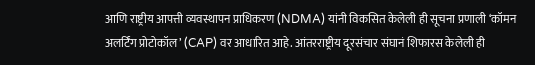आणि राष्ट्रीय आपत्ती व्यवस्थापन प्राधिकरण (NDMA) यांनी विकसित केलेली ही सूचना प्रणाली ‘कॉमन अलर्टिंग प्रोटोकॉल’ (CAP) वर आधारित आहे. आंतरराष्ट्रीय दूरसंचार संघानं शिफारस केलेली ही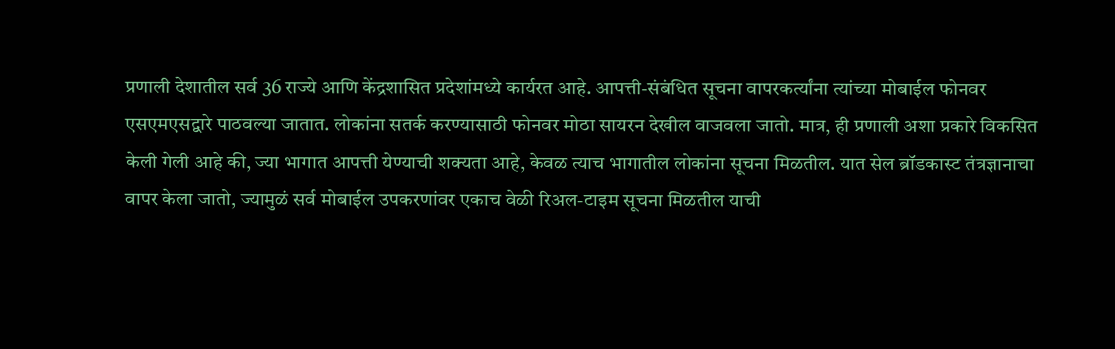प्रणाली देशातील सर्व 36 राज्ये आणि केंद्रशासित प्रदेशांमध्ये कार्यरत आहे. आपत्ती-संबंधित सूचना वापरकर्त्यांना त्यांच्या मोबाईल फोनवर एसएमएसद्वारे पाठवल्या जातात. लोकांना सतर्क करण्यासाठी फोनवर मोठा सायरन देखील वाजवला जातो. मात्र, ही प्रणाली अशा प्रकारे विकसित केली गेली आहे की, ज्या भागात आपत्ती येण्याची शक्यता आहे, केवळ त्याच भागातील लोकांना सूचना मिळतील. यात सेल ब्रॉडकास्ट तंत्रज्ञानाचा वापर केला जातो, ज्यामुळं सर्व मोबाईल उपकरणांवर एकाच वेळी रिअल-टाइम सूचना मिळतील याची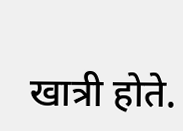खात्री होते.